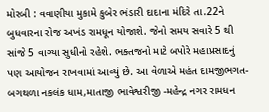મોરબી : વવાણીયા મુકામે કુબેર ભંડારી દાદાના મંદિરે તા.22ને બુધવારના રોજ અખંડ રામધૂન યોજાશે. જેનો સમય સવારે 5 થી સાંજે 5 વાગ્યા સુધીનો રહેશે. ભક્તજનો માટે બપોરે મહાપ્રસાદનું પણ આયોજન રાખવામાં આવ્યું છે. આ વેળાએ મહંત દામજીભગત- બગથળા નકલંક ધામ,માતાજી ભાવેશ્વરીજી -મહેન્દ્ર નગર રામધન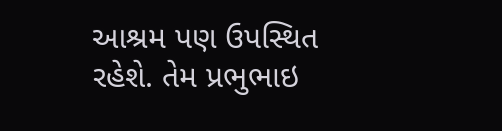આશ્રમ પણ ઉપસ્થિત રહેશે. તેમ પ્રભુભાઇ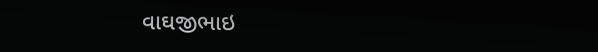વાઘજીભાઇ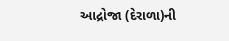આદ્રોજા (દેરાળા)ની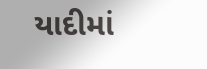યાદીમાં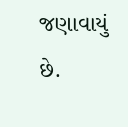જણાવાયું છે.